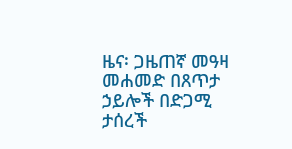ዜና፡ ጋዜጠኛ መዓዛ መሐመድ በጸጥታ ኃይሎች በድጋሚ ታሰረች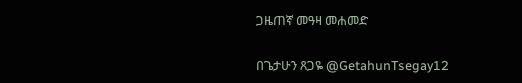ጋዜጠኛ መዓዛ መሐመድ

በጌታሁን ጸጋዬ @GetahunTsegay12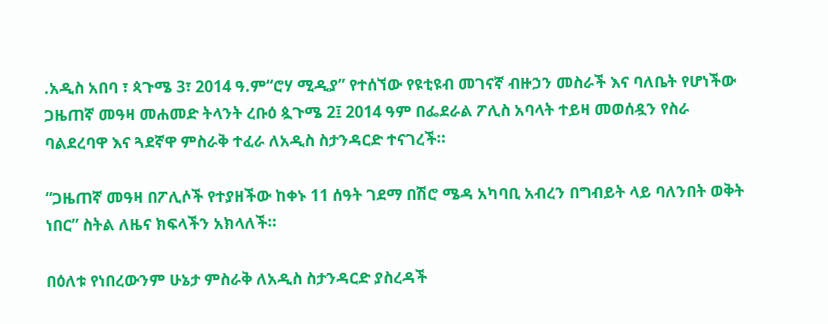.አዲስ አበባ ፣ ጳጉሜ 3፣ 2014 ዓ.ም“ሮሃ ሚዲያ” የተሰኘው የዩቲዩብ መገናኛ ብዙኃን መስራች እና ባለቤት የሆነችው ጋዜጠኛ መዓዛ መሐመድ ትላንት ረቡዕ ጷጉሜ 2፤ 2014 ዓም በፌደራል ፖሊስ አባላት ተይዛ መወሰዷን የስራ ባልደረባዋ እና ጓደኛዋ ምስራቅ ተፈራ ለአዲስ ስታንዳርድ ተናገረች።

“ጋዜጠኛ መዓዛ በፖሊሶች የተያዘችው ከቀኑ 11 ሰዓት ገደማ በሽሮ ሜዳ አካባቢ አብረን በግብይት ላይ ባለንበት ወቅት ነበር” ስትል ለዜና ክፍላችን አክላለች።

በዕለቱ የነበረውንም ሁኔታ ምስራቅ ለአዲስ ስታንዳርድ ያስረዳች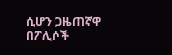ሲሆን ጋዜጠኛዋ በፖሊሶች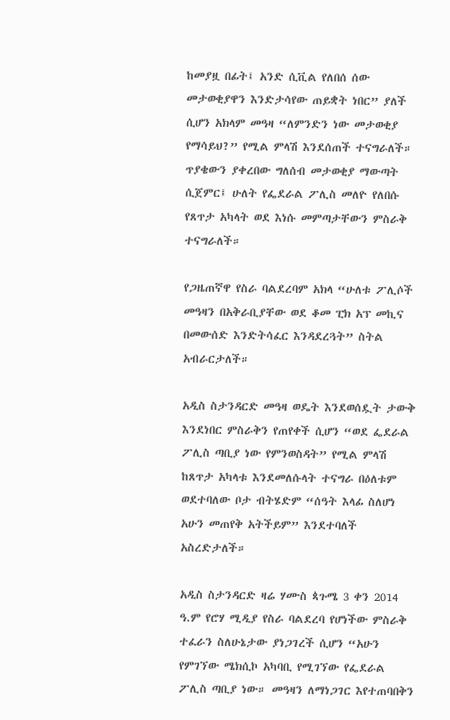ከመያዟ በፊት፤ አንድ ሲቪል የለበሰ ሰው መታወቂያዋን እንድታሳየው ጠይቋት ነበር” ያለች ሲሆን አክላም መዓዛ “ለምንድን ነው መታወቂያ የማሳይህ?” የሚል ምላሽ እንደሰጠች ተናግራለች። ጥያቄውን ያቀረበው ግለሰብ መታወቂያ ማውጣት ሲጀምር፤ ሁለት የፌደራል ፖሊስ መለዮ የለበሱ የጸጥታ አካላት ወደ እነሱ መምጣታቸውን ምስራቅ ተናግራለች።

የጋዜጠኛዋ የስራ ባልደረባም አክላ “ሁለቱ ፖሊሶች መዓዛን በአቅራቢያቸው ወደ ቆመ ፒክ አፕ መኪና በመውሰድ እንድትሳፈር እንዳደረጓት” ስትል አብራርታለች።

አዲስ ስታንዳርድ መዓዛ ወዴት እንደወሰዷት ታውቅ እንደነበር ምስራቅን የጠየቀች ሲሆን “ወደ ፌደራል ፖሊስ ጣቢያ ነው የምንወስዳት” የሚል ምላሽ ከጸጥታ አካላቱ እንደመለሱላት ተናግራ በዕለቱም ወደተባለው ቦታ ብትሄድም “ሰዓት እላፊ ስለሆነ አሁን መጠየቅ አትችይም” እንደተባለች አስረድታለች።

አዲስ ስታንዳርድ ዛሬ ሃሙስ ጳጉሜ 3 ቀን 2014 ዓ.ም የሮሃ ሚዲያ የስራ ባልደረባ የሆነችው ምስራቅ ተፈራን ስለሁኔታው ያነጋገረች ሲሆን “አሁን የምገኘው ሜክሲኮ አካባቢ የሚገኘው የፌደራል ፖሊስ ጣቢያ ነው። መዓዛን ለማነጋገር እየተጠባበቅን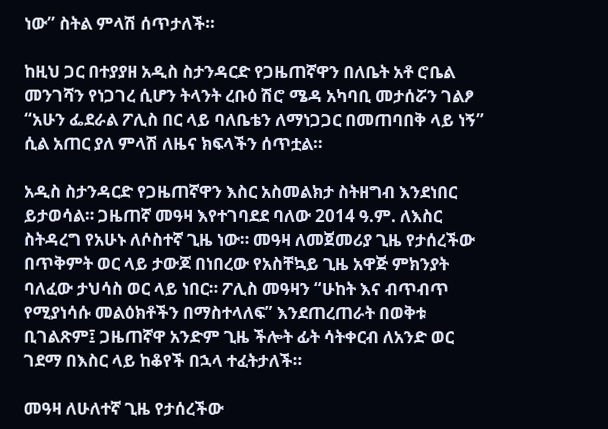ነው” ስትል ምላሽ ሰጥታለች።

ከዚህ ጋር በተያያዘ አዲስ ስታንዳርድ የጋዜጠኛዋን በለቤት አቶ ሮቤል መንገሻን የነጋገረ ሲሆን ትላንት ረቡዕ ሽሮ ሜዳ አካባቢ መታሰሯን ገልፆ “አሁን ፌደራል ፖሊስ በር ላይ ባለቤቴን ለማነጋጋር በመጠባበቅ ላይ ነኝ” ሲል አጠር ያለ ምላሽ ለዜና ክፍላችን ሰጥቷል።

አዲስ ስታንዳርድ የጋዜጠኛዋን እስር አስመልክታ ስትዘግብ እንደነበር ይታወሳል። ጋዜጠኛ መዓዛ እየተገባደደ ባለው 2014 ዓ.ም. ለእስር ስትዳረግ የአሁኑ ለሶስተኛ ጊዜ ነው። መዓዛ ለመጀመሪያ ጊዜ የታሰረችው በጥቅምት ወር ላይ ታውጆ በነበረው የአስቸኳይ ጊዜ አዋጅ ምክንያት ባለፈው ታህሳስ ወር ላይ ነበር። ፖሊስ መዓዛን “ሁከት እና ብጥብጥ የሚያነሳሱ መልዕክቶችን በማስተላለፍ” እንደጠረጠራት በወቅቱ ቢገልጽም፤ ጋዜጠኛዋ አንድም ጊዜ ችሎት ፊት ሳትቀርብ ለአንድ ወር ገደማ በእስር ላይ ከቆየች በኋላ ተፈትታለች።

መዓዛ ለሁለተኛ ጊዜ የታሰረችው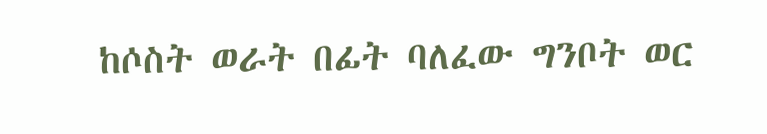ከሶስት ወራት በፊት ባለፈው ግንቦት ወር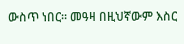ውስጥ ነበር። መዓዛ በዚህኛውም እስር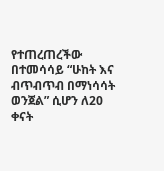የተጠረጠረችው በተመሳሳይ “ሁከት እና ብጥብጥብ በማነሳሳት ወንጀል” ሲሆን ለ20 ቀናት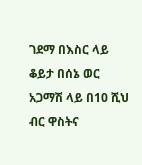ገደማ በእስር ላይ ቆይታ በሰኔ ወር አጋማሽ ላይ በ10 ሺህ ብር ዋስትና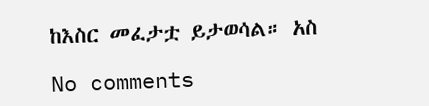ከእስር መፈታቷ ይታወሳል። አስ

No comments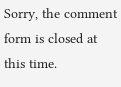Sorry, the comment form is closed at this time.